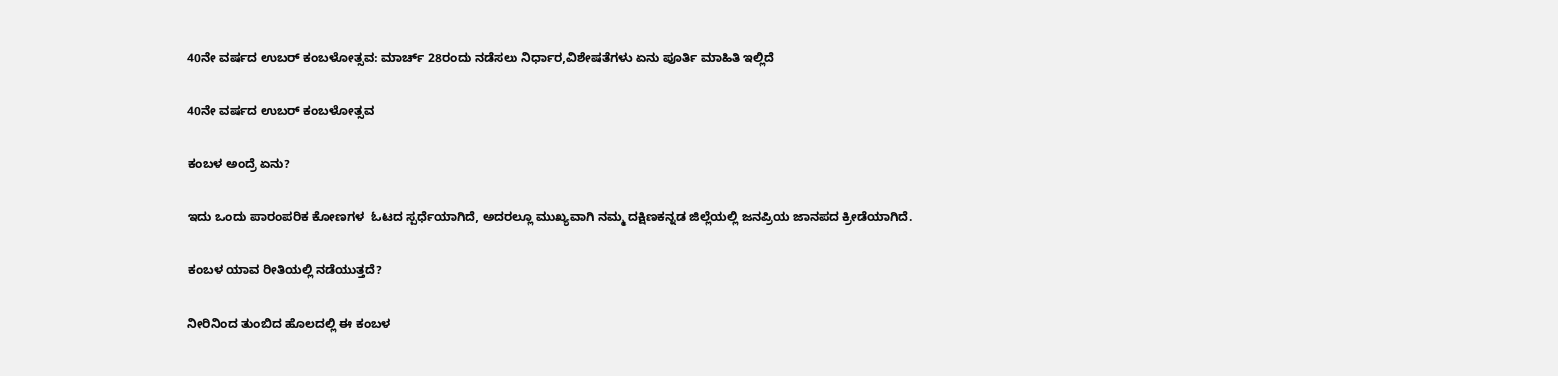40ನೇ ವರ್ಷದ ಉಬರ್ ಕಂಬಳೋತ್ಸವ: ಮಾರ್ಚ್ 28ರಂದು ನಡೆಸಲು ನಿರ್ಧಾರ,ವಿಶೇಷತೆಗಳು ಏನು ಪೂರ್ತಿ ಮಾಹಿತಿ ಇಲ್ಲಿದೆ

40ನೇ ವರ್ಷದ ಉಬರ್ ಕಂಬಳೋತ್ಸವ

ಕಂಬಳ ಅಂದ್ರೆ ಏನು?

ಇದು ಒಂದು ಪಾರಂಪರಿಕ ಕೋಣಗಳ  ಓಟದ ಸ್ಪರ್ಧೆಯಾಗಿದೆ, ಅದರಲ್ಲೂ ಮುಖ್ಯವಾಗಿ ನಮ್ಮ ದಕ್ಷಿಣಕನ್ನಡ ಜಿಲ್ಲೆಯಲ್ಲಿ ಜನಪ್ರಿಯ ಜಾನಪದ ಕ್ರೀಡೆಯಾಗಿದೆ.

ಕಂಬಳ ಯಾವ ರೀತಿಯಲ್ಲಿ ನಡೆಯುತ್ತದೆ?

ನೀರಿನಿಂದ ತುಂಬಿದ ಹೊಲದಲ್ಲಿ ಈ ಕಂಬಳ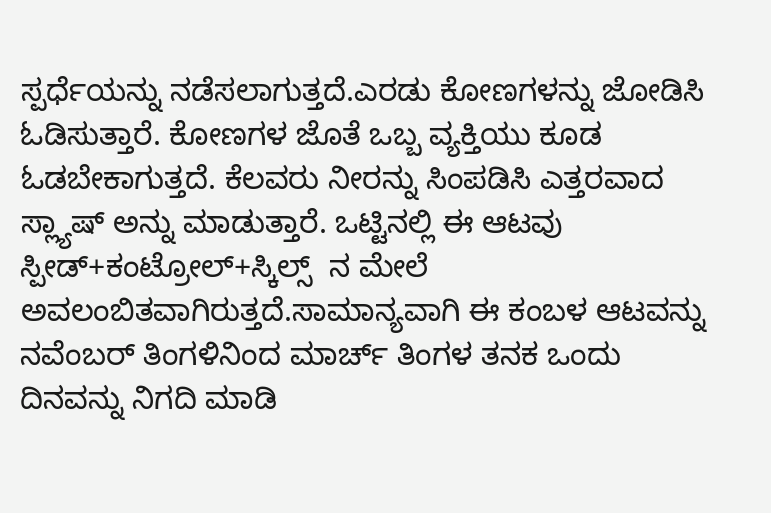ಸ್ಪರ್ಧೆಯನ್ನು ನಡೆಸಲಾಗುತ್ತದೆ.ಎರಡು ಕೋಣಗಳನ್ನು ಜೋಡಿಸಿ ಓಡಿಸುತ್ತಾರೆ. ಕೋಣಗಳ ಜೊತೆ ಒಬ್ಬ ವ್ಯಕ್ತಿಯು ಕೂಡ ಓಡಬೇಕಾಗುತ್ತದೆ. ಕೆಲವರು ನೀರನ್ನು ಸಿಂಪಡಿಸಿ ಎತ್ತರವಾದ ಸ್ಲ್ಯಾಷ್ ಅನ್ನು ಮಾಡುತ್ತಾರೆ. ಒಟ್ಟಿನಲ್ಲಿ ಈ ಆಟವು ಸ್ಪೀಡ್+ಕಂಟ್ರೋಲ್+ಸ್ಕಿಲ್ಸ್  ನ ಮೇಲೆ ಅವಲಂಬಿತವಾಗಿರುತ್ತದೆ.ಸಾಮಾನ್ಯವಾಗಿ ಈ ಕಂಬಳ ಆಟವನ್ನು ನವೆಂಬರ್ ತಿಂಗಳಿನಿಂದ ಮಾರ್ಚ್ ತಿಂಗಳ ತನಕ ಒಂದು ದಿನವನ್ನು ನಿಗದಿ ಮಾಡಿ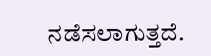ನಡೆಸಲಾಗುತ್ತದೆ.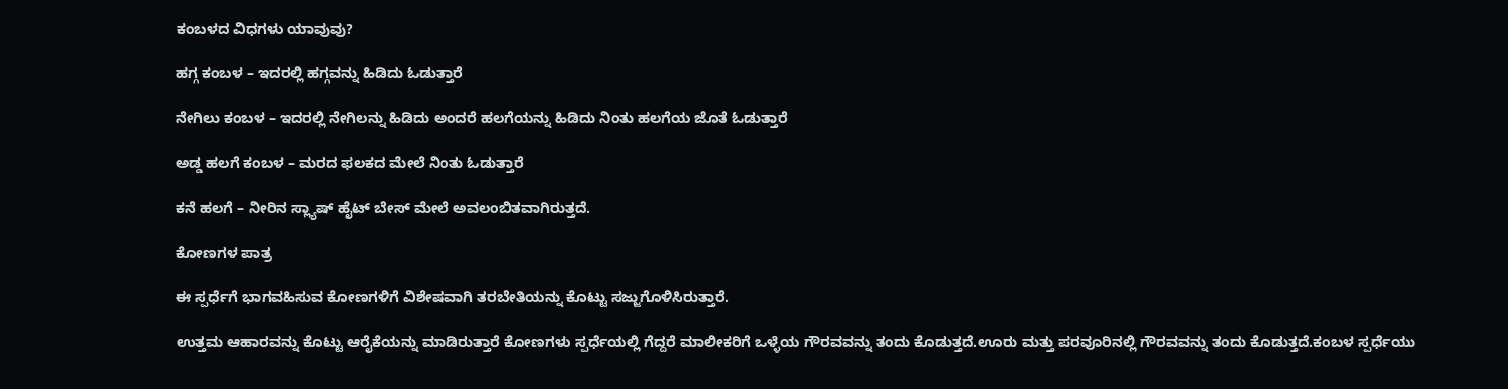ಕಂಬಳದ ವಿಧಗಳು ಯಾವುವು?

ಹಗ್ಗ ಕಂಬಳ – ಇದರಲ್ಲಿ ಹಗ್ಗವನ್ನು ಹಿಡಿದು ಓಡುತ್ತಾರೆ

ನೇಗಿಲು ಕಂಬಳ – ಇದರಲ್ಲಿ ನೇಗಿಲನ್ನು ಹಿಡಿದು ಅಂದರೆ ಹಲಗೆಯನ್ನು ಹಿಡಿದು ನಿಂತು ಹಲಗೆಯ ಜೊತೆ ಓಡುತ್ತಾರೆ

ಅಡ್ಡ ಹಲಗೆ ಕಂಬಳ – ಮರದ ಫಲಕದ ಮೇಲೆ ನಿಂತು ಓಡುತ್ತಾರೆ

ಕನೆ ಹಲಗೆ – ನೀರಿನ ಸ್ಲ್ಯಾಷ್ ಹೈಟ್ ಬೇಸ್ ಮೇಲೆ ಅವಲಂಬಿತವಾಗಿರುತ್ತದೆ.

ಕೋಣಗಳ ಪಾತ್ರ

ಈ ಸ್ಪರ್ಧೆಗೆ ಭಾಗವಹಿಸುವ ಕೋಣಗಳಿಗೆ ವಿಶೇಷವಾಗಿ ತರಬೇತಿಯನ್ನು ಕೊಟ್ಟು ಸಜ್ಜುಗೊಳಿಸಿರುತ್ತಾರೆ.

ಉತ್ತಮ ಆಹಾರವನ್ನು ಕೊಟ್ಟು ಆರೈಕೆಯನ್ನು ಮಾಡಿರುತ್ತಾರೆ ಕೋಣಗಳು ಸ್ಪರ್ಧೆಯಲ್ಲಿ ಗೆದ್ದರೆ ಮಾಲೀಕರಿಗೆ ಒಳ್ಳೆಯ ಗೌರವವನ್ನು ತಂದು ಕೊಡುತ್ತದೆ.ಊರು ಮತ್ತು ಪರವೂರಿನಲ್ಲಿ ಗೌರವವನ್ನು ತಂದು ಕೊಡುತ್ತದೆ.ಕಂಬಳ ಸ್ಪರ್ಧೆಯು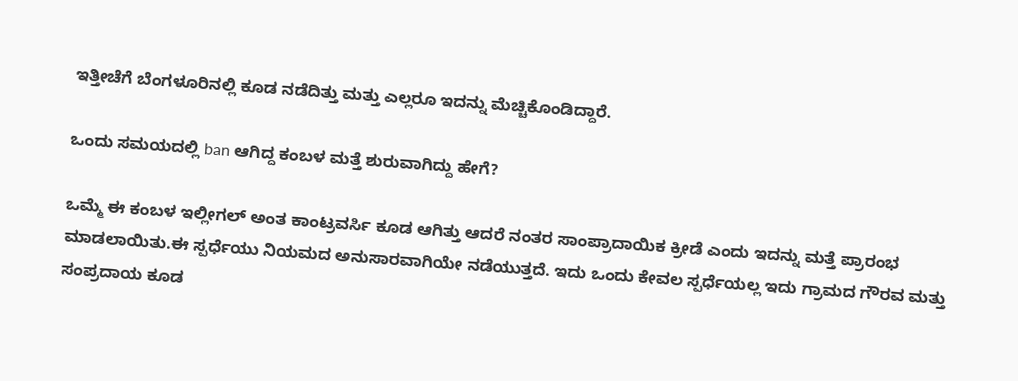ಇತ್ತೀಚೆಗೆ ಬೆಂಗಳೂರಿನಲ್ಲಿ ಕೂಡ ನಡೆದಿತ್ತು ಮತ್ತು ಎಲ್ಲರೂ ಇದನ್ನು ಮೆಚ್ಚಿಕೊಂಡಿದ್ದಾರೆ.

ಒಂದು ಸಮಯದಲ್ಲಿ ban ಆಗಿದ್ದ ಕಂಬಳ ಮತ್ತೆ ಶುರುವಾಗಿದ್ದು ಹೇಗೆ?

ಒಮ್ಮೆ ಈ ಕಂಬಳ ಇಲ್ಲೀಗಲ್ ಅಂತ ಕಾಂಟ್ರವರ್ಸಿ ಕೂಡ ಆಗಿತ್ತು ಆದರೆ ನಂತರ ಸಾಂಪ್ರಾದಾಯಿಕ ಕ್ರೀಡೆ ಎಂದು ಇದನ್ನು ಮತ್ತೆ ಪ್ರಾರಂಭ ಮಾಡಲಾಯಿತು.ಈ ಸ್ಪರ್ಧೆಯು ನಿಯಮದ ಅನುಸಾರವಾಗಿಯೇ ನಡೆಯುತ್ತದೆ. ಇದು ಒಂದು ಕೇವಲ ಸ್ಪರ್ಧೆಯಲ್ಲ ಇದು ಗ್ರಾಮದ ಗೌರವ ಮತ್ತು ಸಂಪ್ರದಾಯ ಕೂಡ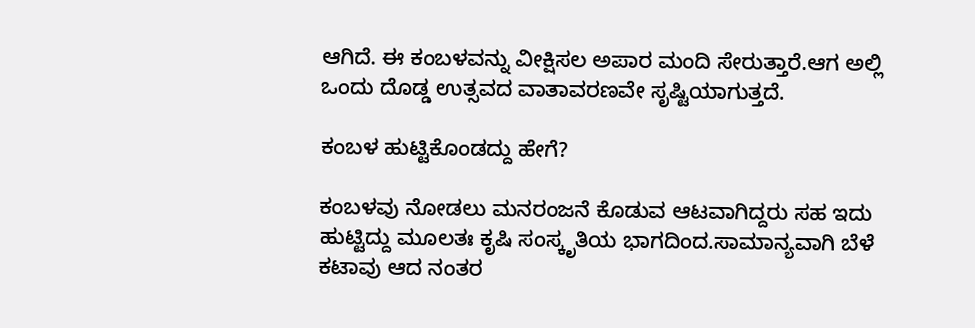ಆಗಿದೆ. ಈ ಕಂಬಳವನ್ನು ವೀಕ್ಷಿಸಲ ಅಪಾರ ಮಂದಿ ಸೇರುತ್ತಾರೆ.ಆಗ ಅಲ್ಲಿ ಒಂದು ದೊಡ್ಡ ಉತ್ಸವದ ವಾತಾವರಣವೇ ಸೃಷ್ಟಿಯಾಗುತ್ತದೆ.

ಕಂಬಳ ಹುಟ್ಟಿಕೊಂಡದ್ದು ಹೇಗೆ?

ಕಂಬಳವು ನೋಡಲು ಮನರಂಜನೆ ಕೊಡುವ ಆಟವಾಗಿದ್ದರು ಸಹ ಇದು ಹುಟ್ಟಿದ್ದು ಮೂಲತಃ ಕೃಷಿ ಸಂಸ್ಕೃತಿಯ ಭಾಗದಿಂದ.ಸಾಮಾನ್ಯವಾಗಿ ಬೆಳೆ ಕಟಾವು ಆದ ನಂತರ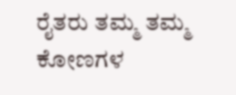ರೈತರು ತಮ್ಮ ತಮ್ಮ ಕೋಣಗಳ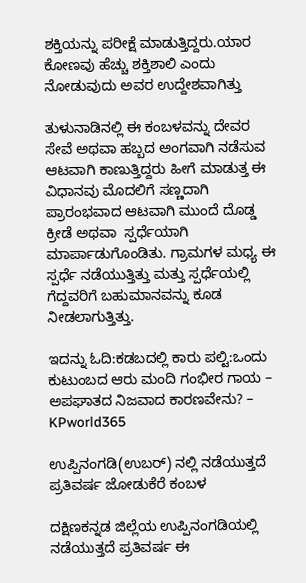ಶಕ್ತಿಯನ್ನು ಪರೀಕ್ಷೆ ಮಾಡುತ್ತಿದ್ದರು.ಯಾರ ಕೋಣವು ಹೆಚ್ಚು ಶಕ್ತಿಶಾಲಿ ಎಂದು ನೋಡುವುದು ಅವರ ಉದ್ದೇಶವಾಗಿತ್ತು

ತುಳುನಾಡಿನಲ್ಲಿ ಈ ಕಂಬಳವನ್ನು ದೇವರ ಸೇವೆ ಅಥವಾ ಹಬ್ಬದ ಅಂಗವಾಗಿ ನಡೆಸುವ ಆಟವಾಗಿ ಕಾಣುತ್ತಿದ್ದರು ಹೀಗೆ ಮಾಡುತ್ತ ಈ ವಿಧಾನವು ಮೊದಲಿಗೆ ಸಣ್ಣದಾಗಿ ಪ್ರಾರಂಭವಾದ ಆಟವಾಗಿ ಮುಂದೆ ದೊಡ್ಡ ಕ್ರೀಡೆ ಅಥವಾ  ಸ್ಪರ್ಧೆಯಾಗಿ ಮಾರ್ಪಾಡುಗೊಂಡಿತು. ಗ್ರಾಮಗಳ ಮಧ್ಯ ಈ ಸ್ಪರ್ಧೆ ನಡೆಯುತ್ತಿತ್ತು ಮತ್ತು ಸ್ಪರ್ಧೆಯಲ್ಲಿ ಗೆದ್ದವರಿಗೆ ಬಹುಮಾನವನ್ನು ಕೂಡ ನೀಡಲಾಗುತ್ತಿತ್ತು.

ಇದನ್ನು ಓದಿ:ಕಡಬದಲ್ಲಿ ಕಾರು ಪಲ್ಟಿ:ಒಂದು ಕುಟುಂಬದ ಆರು ಮಂದಿ ಗಂಭೀರ ಗಾಯ – ಅಪಘಾತದ ನಿಜವಾದ ಕಾರಣವೇನು? – KPworld365

ಉಪ್ಪಿನಂಗಡಿ(ಉಬರ್) ನಲ್ಲಿ ನಡೆಯುತ್ತದೆ ಪ್ರತಿವರ್ಷ ಜೋಡುಕೆರೆ ಕಂಬಳ

ದಕ್ಷಿಣಕನ್ನಡ ಜಿಲ್ಲೆಯ ಉಪ್ಪಿನಂಗಡಿಯಲ್ಲಿ ನಡೆಯುತ್ತದೆ ಪ್ರತಿವರ್ಷ ಈ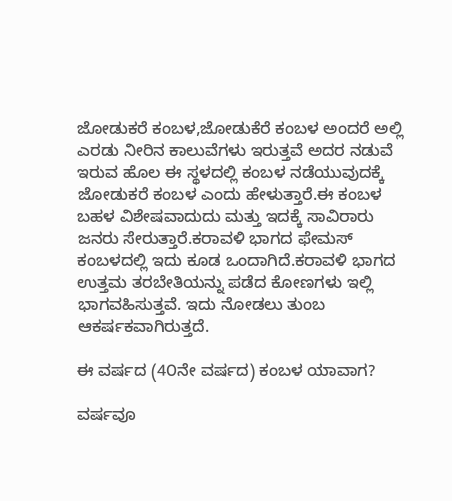ಜೋಡುಕರೆ ಕಂಬಳ,ಜೋಡುಕೆರೆ ಕಂಬಳ ಅಂದರೆ ಅಲ್ಲಿ ಎರಡು ನೀರಿನ ಕಾಲುವೆಗಳು ಇರುತ್ತವೆ ಅದರ ನಡುವೆ ಇರುವ ಹೊಲ ಈ ಸ್ಥಳದಲ್ಲಿ ಕಂಬಳ ನಡೆಯುವುದಕ್ಕೆ ಜೋಡುಕರೆ ಕಂಬಳ ಎಂದು ಹೇಳುತ್ತಾರೆ.ಈ ಕಂಬಳ ಬಹಳ ವಿಶೇಷವಾದುದು ಮತ್ತು ಇದಕ್ಕೆ ಸಾವಿರಾರು ಜನರು ಸೇರುತ್ತಾರೆ.ಕರಾವಳಿ ಭಾಗದ ಫೇಮಸ್ ಕಂಬಳದಲ್ಲಿ ಇದು ಕೂಡ ಒಂದಾಗಿದೆ.ಕರಾವಳಿ ಭಾಗದ ಉತ್ತಮ ತರಬೇತಿಯನ್ನು ಪಡೆದ ಕೋಣಗಳು ಇಲ್ಲಿ ಭಾಗವಹಿಸುತ್ತವೆ. ಇದು ನೋಡಲು ತುಂಬ ಆಕರ್ಷಕವಾಗಿರುತ್ತದೆ.

ಈ ವರ್ಷದ (4೦ನೇ ವರ್ಷದ) ಕಂಬಳ ಯಾವಾಗ?

ವರ್ಷವೂ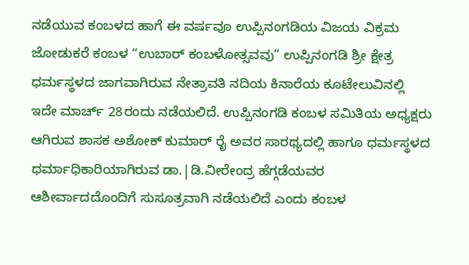ನಡೆಯುವ ಕಂಬಳದ ಹಾಗೆ ಈ ವರ್ಷವೂ ಉಪ್ಪಿನಂಗಡಿಯ ವಿಜಯ ವಿಕ್ರಮ ಜೋಡುಕರೆ ಕಂಬಳ “ಉಬಾರ್ ಕಂಬಳೋತ್ಸವವು” ಉಪ್ಪಿನಂಗಡಿ ಶ್ರೀ ಕ್ಷೇತ್ರ ಧರ್ಮಸ್ಥಳದ ಜಾಗವಾಗಿರುವ ನೇತ್ರಾವತಿ ನದಿಯ ಕಿನಾರೆಯ ಕೂಟೇಲುವಿನಲ್ಲಿ ಇದೇ ಮಾರ್ಚ್ 28ರಂದು ನಡೆಯಲಿದೆ. ಉಪ್ಪಿನಂಗಡಿ ಕಂಬಳ ಸಮಿತಿಯ ಅಧ್ಯಕ್ಷರು ಆಗಿರುವ ಶಾಸಕ ಅಶೋಕ್ ಕುಮಾರ್ ರೈ ಅವರ ಸಾರಥ್ಯದಲ್ಲಿ ಹಾಗೂ ಧರ್ಮಸ್ಥಳದ ಧರ್ಮಾಧಿಕಾರಿಯಾಗಿರುವ ಡಾ.|ಡಿ.ವೀರೇಂದ್ರ ಹೆಗ್ಗಡೆಯವರ ಆಶೀರ್ವಾದದೊಂದಿಗೆ ಸುಸೂತ್ರವಾಗಿ ನಡೆಯಲಿದೆ ಎಂದು ಕಂಬಳ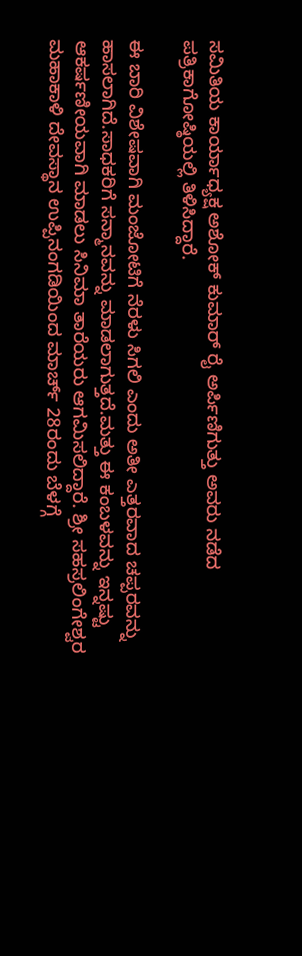ಸಮಿತಿಯ ಕಾರ್ಯಾಧ್ಯಕ್ಷ ಅಶೋಕ್ ಕುಮಾರ್ ರೈ ಅರ್ಪಿಣಿಗುತ್ತು ಅವರು ನಡೆದ ಪತ್ರಿಕಾಗೋಷ್ಠಿಯಲ್ಲಿ ತಿಳಿಸಿದ್ದಾರೆ.

ಈ ಬಾರಿ ವಿಶೇಷವಾಗಿ ಮಂಜೋಟಿಗೆ ನೆರಳು ಸಿಗಲಿ ಎಂದು ಅತೀ ಎತ್ತರವಾದ ಚಪ್ಪರವನ್ನು ಹಾಸಲಾಗಿದೆ.ಸಾಧಕರಿಗೆ ಸನ್ಮಾನವನ್ನು ಮಾಡಲಾಗುತ್ತದೆ.ಮತ್ತು ಈ ಕಂಬಳವನ್ನು ಇನ್ನಷ್ಟು ಆಕರ್ಷಣೀಯವಾಗಿ ಮಾಡಲು ಸಿನಿಮಾ ತಾರೆಯರು ಆಗಮಿಸಲಿದ್ದಾರೆ. ಶ್ರೀ ಸಹಸ್ರಲಿಂಗೇಶ್ವರ ಮಹಾಕಾಳಿ ದೇವಸ್ಥಾನ ಉಪ್ಪಿನಂಗಡಿಯಿಂದ ಮಾರ್ಚ್ 28ರಂದು ಬೆಳಗ್ಗೆ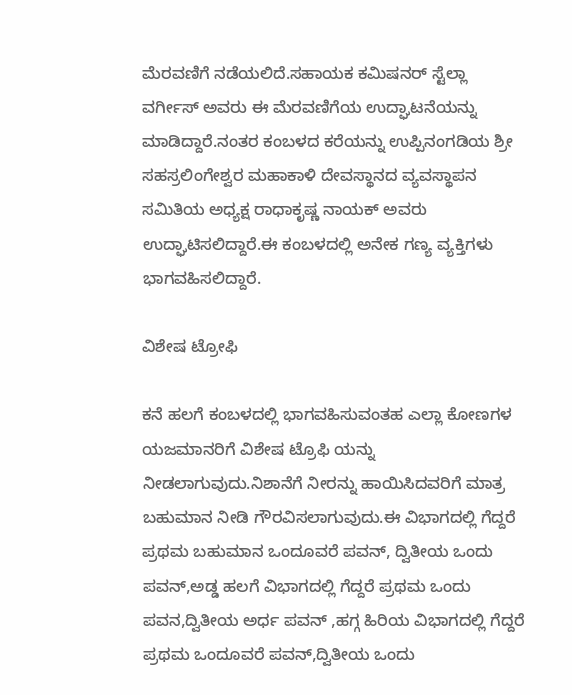ಮೆರವಣಿಗೆ ನಡೆಯಲಿದೆ.ಸಹಾಯಕ ಕಮಿಷನರ್ ಸ್ಟೆಲ್ಲಾ ವರ್ಗೀಸ್ ಅವರು ಈ ಮೆರವಣಿಗೆಯ ಉದ್ಘಾಟನೆಯನ್ನು ಮಾಡಿದ್ದಾರೆ.ನಂತರ ಕಂಬಳದ ಕರೆಯನ್ನು ಉಪ್ಪಿನಂಗಡಿಯ ಶ್ರೀ ಸಹಸ್ರಲಿಂಗೇಶ್ವರ ಮಹಾಕಾಳಿ ದೇವಸ್ಥಾನದ ವ್ಯವಸ್ಥಾಪನ ಸಮಿತಿಯ ಅಧ್ಯಕ್ಷ ರಾಧಾಕೃಷ್ಣ ನಾಯಕ್ ಅವರು ಉದ್ಘಾಟಿಸಲಿದ್ದಾರೆ.ಈ ಕಂಬಳದಲ್ಲಿ ಅನೇಕ ಗಣ್ಯ ವ್ಯಕ್ತಿಗಳು ಭಾಗವಹಿಸಲಿದ್ದಾರೆ.

ವಿಶೇಷ ಟ್ರೋಫಿ

ಕನೆ ಹಲಗೆ ಕಂಬಳದಲ್ಲಿ ಭಾಗವಹಿಸುವಂತಹ ಎಲ್ಲಾ ಕೋಣಗಳ ಯಜಮಾನರಿಗೆ ವಿಶೇಷ ಟ್ರೊಫಿ ಯನ್ನು ನೀಡಲಾಗುವುದು.ನಿಶಾನೆಗೆ ನೀರನ್ನು ಹಾಯಿಸಿದವರಿಗೆ ಮಾತ್ರ ಬಹುಮಾನ ನೀಡಿ ಗೌರವಿಸಲಾಗುವುದು.ಈ ವಿಭಾಗದಲ್ಲಿ ಗೆದ್ದರೆ ಪ್ರಥಮ ಬಹುಮಾನ ಒಂದೂವರೆ ಪವನ್, ದ್ವಿತೀಯ ಒಂದು ಪವನ್,ಅಡ್ಡ ಹಲಗೆ ವಿಭಾಗದಲ್ಲಿ ಗೆದ್ದರೆ ಪ್ರಥಮ ಒಂದು ಪವನ,ದ್ವಿತೀಯ ಅರ್ಧ ಪವನ್ ,ಹಗ್ಗ ಹಿರಿಯ ವಿಭಾಗದಲ್ಲಿ ಗೆದ್ದರೆ ಪ್ರಥಮ ಒಂದೂವರೆ ಪವನ್,ದ್ವಿತೀಯ ಒಂದು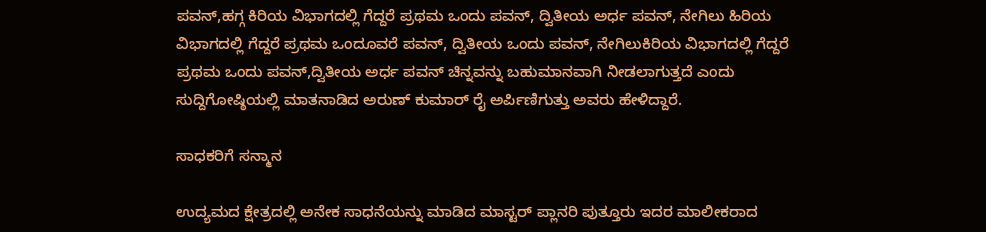ಪವನ್,ಹಗ್ಗ ಕಿರಿಯ ವಿಭಾಗದಲ್ಲಿ ಗೆದ್ದರೆ ಪ್ರಥಮ ಒಂದು ಪವನ್, ದ್ವಿತೀಯ ಅರ್ಧ ಪವನ್, ನೇಗಿಲು ಹಿರಿಯ ವಿಭಾಗದಲ್ಲಿ ಗೆದ್ದರೆ ಪ್ರಥಮ ಒಂದೂವರೆ ಪವನ್, ದ್ವಿತೀಯ ಒಂದು ಪವನ್, ನೇಗಿಲುಕಿರಿಯ ವಿಭಾಗದಲ್ಲಿ ಗೆದ್ದರೆ ಪ್ರಥಮ ಒಂದು ಪವನ್,ದ್ವಿತೀಯ ಅರ್ಧ ಪವನ್ ಚಿನ್ನವನ್ನು ಬಹುಮಾನವಾಗಿ ನೀಡಲಾಗುತ್ತದೆ ಎಂದು ಸುದ್ದಿಗೋಷ್ಠಿಯಲ್ಲಿ ಮಾತನಾಡಿದ ಅರುಣ್ ಕುಮಾರ್ ರೈ ಅರ್ಪಿಣಿಗುತ್ತು ಅವರು ಹೇಳಿದ್ದಾರೆ.

ಸಾಧಕರಿಗೆ ಸನ್ಮಾನ

ಉದ್ಯಮದ ಕ್ಷೇತ್ರದಲ್ಲಿ ಅನೇಕ ಸಾಧನೆಯನ್ನು ಮಾಡಿದ ಮಾಸ್ಟರ್ ಪ್ಲಾನರಿ ಪುತ್ತೂರು ಇದರ ಮಾಲೀಕರಾದ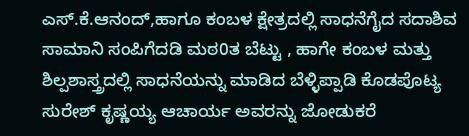ಎಸ್.ಕೆ.ಆನಂದ್,ಹಾಗೂ ಕಂಬಳ ಕ್ಷೇತ್ರದಲ್ಲಿ ಸಾಧನೆಗೈದ ಸದಾಶಿವ ಸಾಮಾನಿ ಸಂಪಿಗೆದಡಿ ಮಠ0ತ ಬೆಟ್ಟು , ಹಾಗೇ ಕಂಬಳ ಮತ್ತು ಶಿಲ್ಪಶಾಸ್ತ್ರದಲ್ಲಿ ಸಾಧನೆಯನ್ನು ಮಾಡಿದ ಬೆಳ್ಳಿಪ್ಪಾಡಿ ಕೊಡಪೊಟ್ಯ ಸುರೇಶ್ ಕೃಷ್ಣಯ್ಯ ಆಚಾರ್ಯ ಅವರನ್ನು ಜೋಡುಕರೆ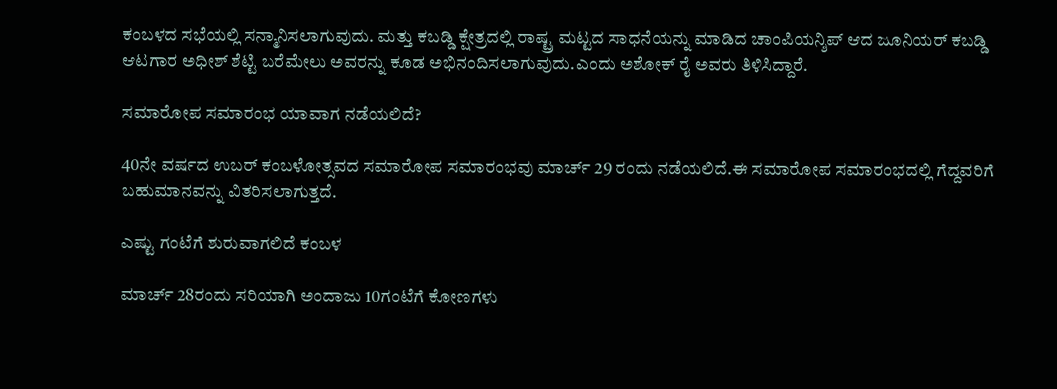ಕಂಬಳದ ಸಭೆಯಲ್ಲಿ ಸನ್ಮಾನಿಸಲಾಗುವುದು. ಮತ್ತು ಕಬಡ್ಡಿ ಕ್ಷೇತ್ರದಲ್ಲಿ ರಾಷ್ಟ್ರ ಮಟ್ಟದ ಸಾಧನೆಯನ್ನು ಮಾಡಿದ ಚಾಂಪಿಯನ್ಶಿಪ್ ಆದ ಜೂನಿಯರ್ ಕಬಡ್ಡಿ ಆಟಗಾರ ಅಧೀಶ್ ಶೆಟ್ಟಿ ಬರೆಮೇಲು ಅವರನ್ನು ಕೂಡ ಅಭಿನಂದಿಸಲಾಗುವುದು.ಎಂದು ಅಶೋಕ್ ರೈ ಅವರು ತಿಳಿಸಿದ್ದಾರೆ.

ಸಮಾರೋಪ ಸಮಾರಂಭ ಯಾವಾಗ ನಡೆಯಲಿದೆ?

40ನೇ ವರ್ಷದ ಉಬರ್ ಕಂಬಳೋತ್ಸವದ ಸಮಾರೋಪ ಸಮಾರಂಭವು ಮಾರ್ಚ್ 29 ರಂದು ನಡೆಯಲಿದೆ.ಈ ಸಮಾರೋಪ ಸಮಾರಂಭದಲ್ಲಿ ಗೆದ್ದವರಿಗೆ ಬಹುಮಾನವನ್ನು ವಿತರಿಸಲಾಗುತ್ತದೆ.

ಎಷ್ಟು ಗಂಟೆಗೆ ಶುರುವಾಗಲಿದೆ ಕಂಬಳ

ಮಾರ್ಚ್ 28ರಂದು ಸರಿಯಾಗಿ ಅಂದಾಜು 10ಗಂಟೆಗೆ ಕೋಣಗಳು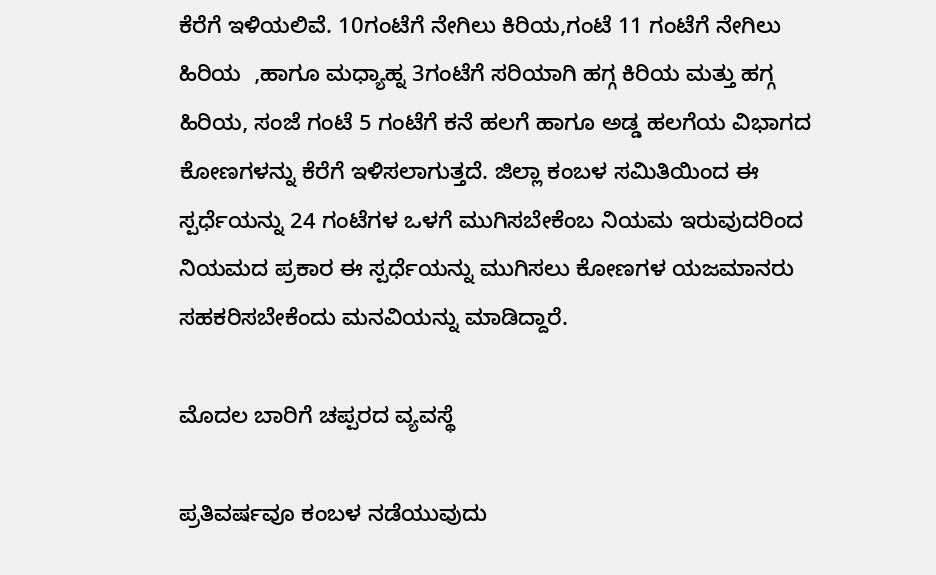ಕೆರೆಗೆ ಇಳಿಯಲಿವೆ. 10ಗಂಟೆಗೆ ನೇಗಿಲು ಕಿರಿಯ,ಗಂಟೆ 11 ಗಂಟೆಗೆ ನೇಗಿಲು ಹಿರಿಯ  ,ಹಾಗೂ ಮಧ್ಯಾಹ್ನ 3ಗಂಟೆಗೆ ಸರಿಯಾಗಿ ಹಗ್ಗ ಕಿರಿಯ ಮತ್ತು ಹಗ್ಗ ಹಿರಿಯ, ಸಂಜೆ ಗಂಟೆ 5 ಗಂಟೆಗೆ ಕನೆ ಹಲಗೆ ಹಾಗೂ ಅಡ್ಡ ಹಲಗೆಯ ವಿಭಾಗದ ಕೋಣಗಳನ್ನು ಕೆರೆಗೆ ಇಳಿಸಲಾಗುತ್ತದೆ. ಜಿಲ್ಲಾ ಕಂಬಳ ಸಮಿತಿಯಿಂದ ಈ ಸ್ಪರ್ಧೆಯನ್ನು 24 ಗಂಟೆಗಳ ಒಳಗೆ ಮುಗಿಸಬೇಕೆಂಬ ನಿಯಮ ಇರುವುದರಿಂದ ನಿಯಮದ ಪ್ರಕಾರ ಈ ಸ್ಪರ್ಧೆಯನ್ನು ಮುಗಿಸಲು ಕೋಣಗಳ ಯಜಮಾನರು ಸಹಕರಿಸಬೇಕೆಂದು ಮನವಿಯನ್ನು ಮಾಡಿದ್ದಾರೆ.

ಮೊದಲ ಬಾರಿಗೆ ಚಪ್ಪರದ ವ್ಯವಸ್ಥೆ

ಪ್ರತಿವರ್ಷವೂ ಕಂಬಳ ನಡೆಯುವುದು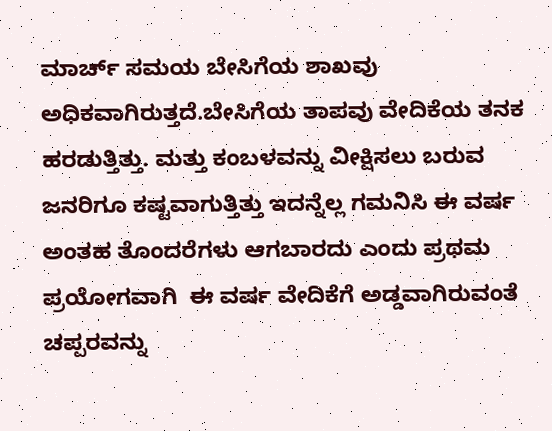ಮಾರ್ಚ್ ಸಮಯ ಬೇಸಿಗೆಯ ಶಾಖವು ಅಧಿಕವಾಗಿರುತ್ತದೆ.ಬೇಸಿಗೆಯ ತಾಪವು ವೇದಿಕೆಯ ತನಕ ಹರಡುತ್ತಿತ್ತು. ಮತ್ತು ಕಂಬಳವನ್ನು ವೀಕ್ಷಿಸಲು ಬರುವ ಜನರಿಗೂ ಕಷ್ಟವಾಗುತ್ತಿತ್ತು ಇದನ್ನೆಲ್ಲ ಗಮನಿಸಿ ಈ ವರ್ಷ ಅಂತಹ ತೊಂದರೆಗಳು ಆಗಬಾರದು ಎಂದು ಪ್ರಥಮ ಪ್ರಯೋಗವಾಗಿ  ಈ ವರ್ಷ ವೇದಿಕೆಗೆ ಅಡ್ಡವಾಗಿರುವಂತೆ ಚಪ್ಪರವನ್ನು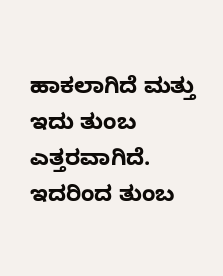ಹಾಕಲಾಗಿದೆ ಮತ್ತು ಇದು ತುಂಬ ಎತ್ತರವಾಗಿದೆ.  ಇದರಿಂದ ತುಂಬ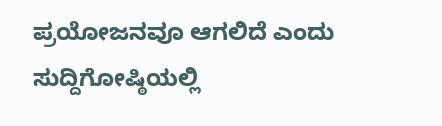ಪ್ರಯೋಜನವೂ ಆಗಲಿದೆ ಎಂದು  ಸುದ್ದಿಗೋಷ್ಠಿಯಲ್ಲಿ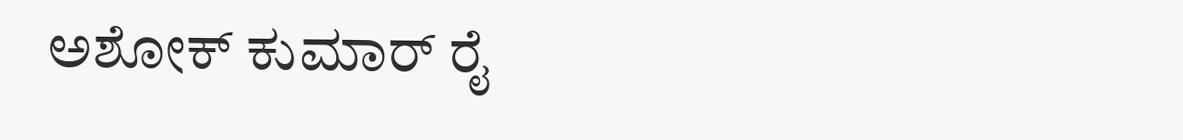ಅಶೋಕ್ ಕುಮಾರ್ ರೈ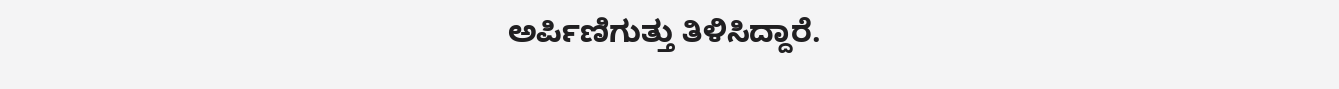ಅರ್ಪಿಣಿಗುತ್ತು ತಿಳಿಸಿದ್ದಾರೆ.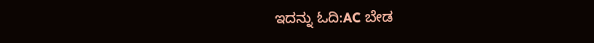ಇದನ್ನು ಓದಿ:AC ಬೇಡ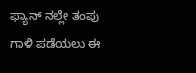ಫ್ಯಾನ್ ನಲ್ಲೇ ತಂಪು ಗಾಳಿ ಪಡೆಯಲು ಈ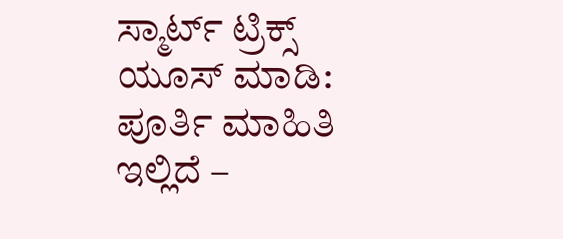ಸ್ಮಾರ್ಟ್ ಟ್ರಿಕ್ಸ್ ಯೂಸ್ ಮಾಡಿ: ಪೂರ್ತಿ ಮಾಹಿತಿ ಇಲ್ಲಿದೆ –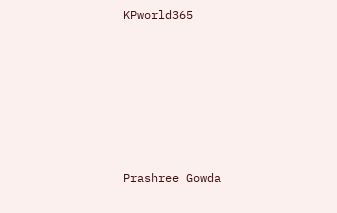KPworld365







Prashree Gowda